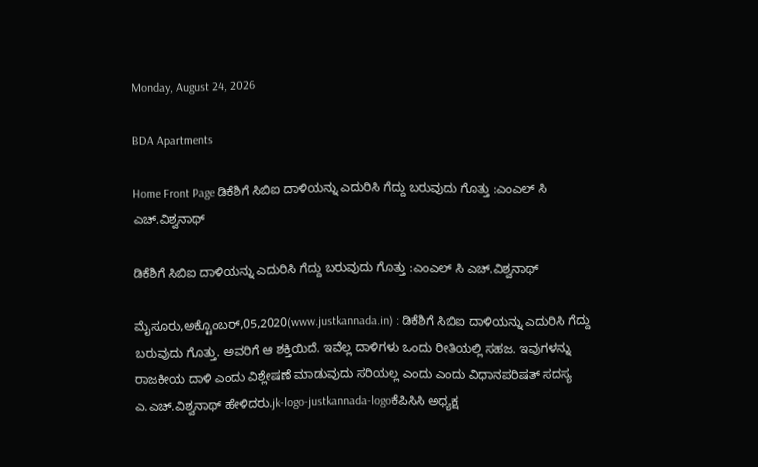Monday, August 24, 2026

BDA Apartments

Home Front Page ಡಿಕೆಶಿಗೆ ಸಿಬಿಐ ದಾಳಿಯನ್ನು ಎದುರಿಸಿ ಗೆದ್ದು ಬರುವುದು ಗೊತ್ತು :ಎಂಎಲ್ ಸಿ ಎಚ್.ವಿಶ್ವನಾಥ್

ಡಿಕೆಶಿಗೆ ಸಿಬಿಐ ದಾಳಿಯನ್ನು ಎದುರಿಸಿ ಗೆದ್ದು ಬರುವುದು ಗೊತ್ತು :ಎಂಎಲ್ ಸಿ ಎಚ್.ವಿಶ್ವನಾಥ್

ಮೈಸೂರು,ಅಕ್ಟೊಂಬರ್,05,2020(www.justkannada.in) : ಡಿಕೆಶಿಗೆ ಸಿಬಿಐ ದಾಳಿಯನ್ನು ಎದುರಿಸಿ ಗೆದ್ದು ಬರುವುದು ಗೊತ್ತು. ಅವರಿಗೆ ಆ ಶಕ್ತಿಯಿದೆ. ಇವೆಲ್ಲ ದಾಳಿಗಳು ಒಂದು ರೀತಿಯಲ್ಲಿ ಸಹಜ. ಇವುಗಳನ್ನು ರಾಜಕೀಯ ದಾಳಿ ಎಂದು ವಿಶ್ಲೇಷಣೆ ಮಾಡುವುದು ಸರಿಯಲ್ಲ ಎಂದು ಎಂದು ವಿಧಾನಪರಿಷತ್ ಸದಸ್ಯ ಎ.ಎಚ್.ವಿಶ್ವನಾಥ್ ಹೇಳಿದರು.jk-logo-justkannada-logoಕೆಪಿಸಿಸಿ ಅಧ್ಯಕ್ಷ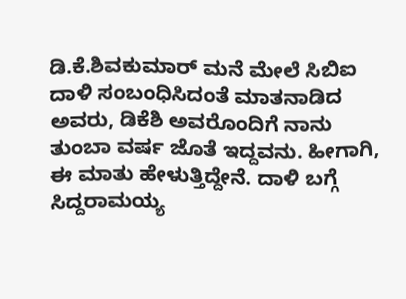ಡಿ.ಕೆ.ಶಿವಕುಮಾರ್ ಮನೆ ಮೇಲೆ ಸಿಬಿಐ ದಾಳಿ ಸಂಬಂಧಿಸಿದಂತೆ ಮಾತನಾಡಿದ ಅವರು, ಡಿಕೆಶಿ ಅವರೊಂದಿಗೆ ನಾನು ತುಂಬಾ ವರ್ಷ ಜೊತೆ ಇದ್ದವನು. ಹೀಗಾಗಿ, ಈ ಮಾತು ಹೇಳುತ್ತಿದ್ದೇನೆ. ದಾಳಿ ಬಗ್ಗೆ ಸಿದ್ದರಾಮಯ್ಯ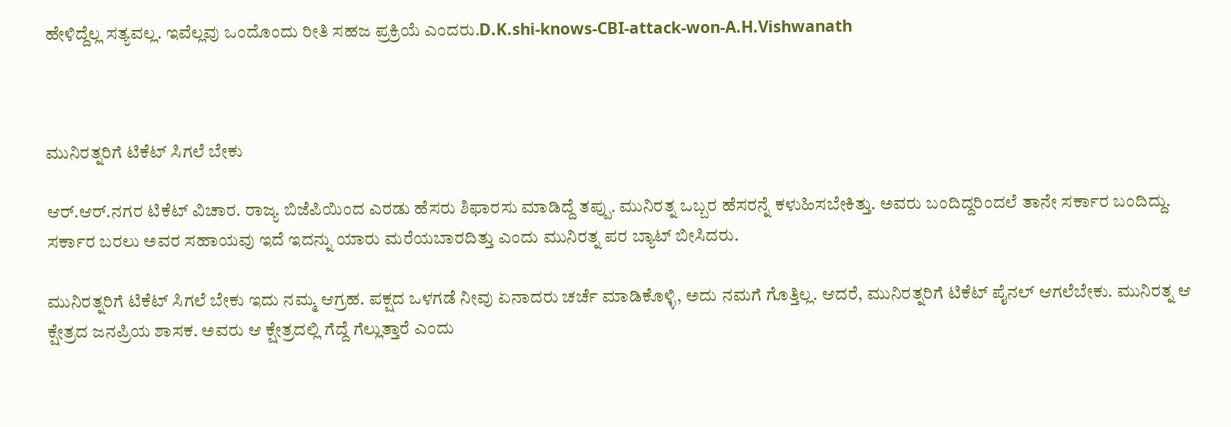ಹೇಳಿದ್ದೆಲ್ಲ ಸತ್ಯವಲ್ಲ. ಇವೆಲ್ಲವು ಒಂದೊಂದು ರೀತಿ ಸಹಜ ಪ್ರಕ್ರಿಯೆ ಎಂದರು.D.K.shi-knows-CBI-attack-won-A.H.Vishwanath



ಮುನಿರತ್ನರಿಗೆ ಟಿಕೆಟ್ ಸಿಗಲೆ ಬೇಕು

ಆರ್.ಆರ್.ನಗರ ಟಿಕೆಟ್ ವಿಚಾರ. ರಾಜ್ಯ ಬಿಜೆಪಿಯಿಂದ ಎರಡು ಹೆಸರು ಶಿಫಾರಸು ಮಾಡಿದ್ದೆ ತಪ್ಪು. ಮುನಿರತ್ನ ಒಬ್ಬರ ಹೆಸರನ್ನೆ ಕಳುಹಿಸಬೇಕಿತ್ತು. ಅವರು ಬಂದಿದ್ದರಿಂದಲೆ ತಾನೇ ಸರ್ಕಾರ ಬಂದಿದ್ದು. ಸರ್ಕಾರ ಬರಲು ಅವರ ಸಹಾಯವು ಇದೆ ಇದನ್ನು ಯಾರು ಮರೆಯಬಾರದಿತ್ತು ಎಂದು ಮುನಿರತ್ನ ಪರ ಬ್ಯಾಟ್ ಬೀಸಿದರು.

ಮುನಿರತ್ನರಿಗೆ ಟಿಕೆಟ್ ಸಿಗಲೆ ಬೇಕು ಇದು ನಮ್ಮ ಆಗ್ರಹ. ಪಕ್ಷದ ಒಳಗಡೆ ನೀವು ಏನಾದರು ಚರ್ಚೆ ಮಾಡಿಕೊಳ್ಳಿ, ಅದು ನಮಗೆ ಗೊತ್ತಿಲ್ಲ. ಆದರೆ, ಮುನಿರತ್ನರಿಗೆ ಟಿಕೆಟ್ ಪೈನಲ್ ಆಗಲೆಬೇಕು. ಮುನಿರತ್ನ ಆ ಕ್ಷೇತ್ರದ ಜನಪ್ರಿಯ ಶಾಸಕ. ಅವರು ಆ ಕ್ಷೇತ್ರದಲ್ಲಿ ಗೆದ್ದೆ ಗೆಲ್ಲುತ್ತಾರೆ ಎಂದು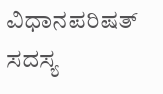ವಿಧಾನಪರಿಷತ್ ಸದಸ್ಯ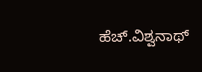ಹೆಚ್.ವಿಶ್ವನಾಥ್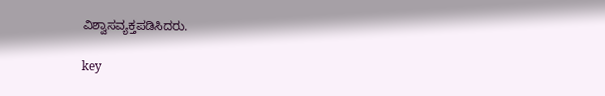ವಿಶ್ವಾಸವ್ಯಕ್ತಪಡಿಸಿದರು.

key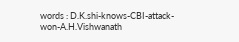words : D.K.shi-knows-CBI-attack-won-A.H.Vishwanath